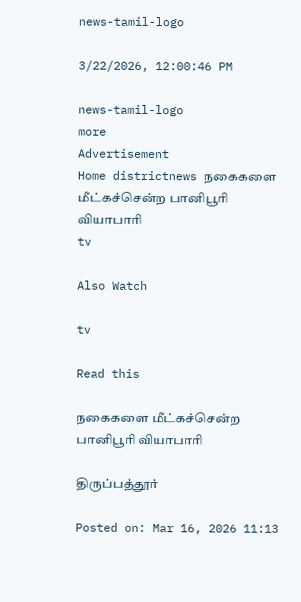news-tamil-logo

3/22/2026, 12:00:46 PM

news-tamil-logo
more
Advertisement
Home districtnews நகைகளை மீட்கச்சென்ற பானிபூரி வியாபாரி
tv

Also Watch

tv

Read this

நகைகளை மீட்கச்சென்ற பானிபூரி வியாபாரி

திருப்பத்தூர்

Posted on: Mar 16, 2026 11:13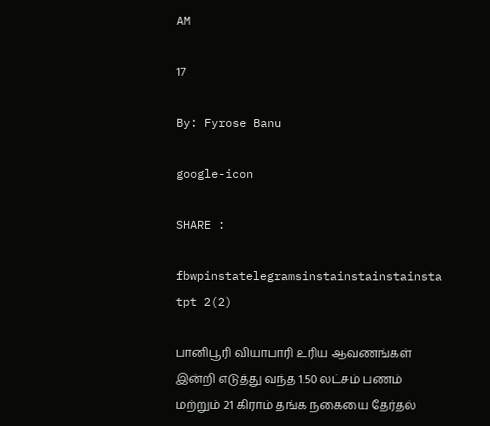AM

17

By: Fyrose Banu

google-icon

SHARE :

fbwpinstatelegramsinstainstainstainsta
tpt 2(2)

பானிபூரி வியாபாரி உரிய ஆவணங்கள் இன்றி எடுத்து வந்த 1.50 லட்சம் பணம் மற்றும் 21 கிராம் தங்க நகையை தேர்தல்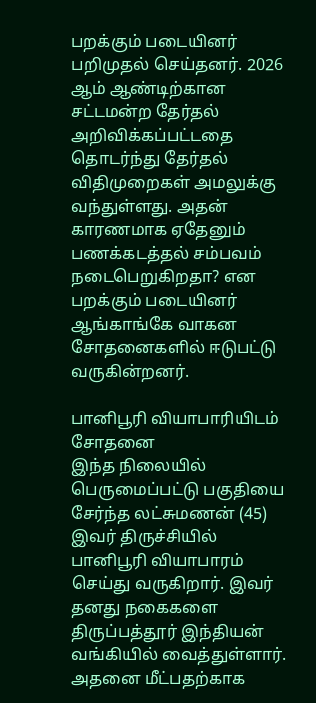பறக்கும் படையினர் பறிமுதல் செய்தனர். 2026 ஆம் ஆண்டிற்கான சட்டமன்ற தேர்தல் அறிவிக்கப்பட்டதை தொடர்ந்து தேர்தல் விதிமுறைகள் அமலுக்கு வந்துள்ளது. அதன் காரணமாக ஏதேனும் பணக்கடத்தல் சம்பவம் நடைபெறுகிறதா? என பறக்கும் படையினர் ஆங்காங்கே வாகன சோதனைகளில் ஈடுபட்டு வருகின்றனர்.

பானிபூரி வியாபாரியிடம் சோதனை
இந்த நிலையில் பெருமைப்பட்டு பகுதியை சேர்ந்த லட்சுமணன் (45) இவர் திருச்சியில் பானிபூரி வியாபாரம் செய்து வருகிறார். இவர் தனது நகைகளை திருப்பத்தூர் இந்தியன் வங்கியில் வைத்துள்ளார். அதனை மீட்பதற்காக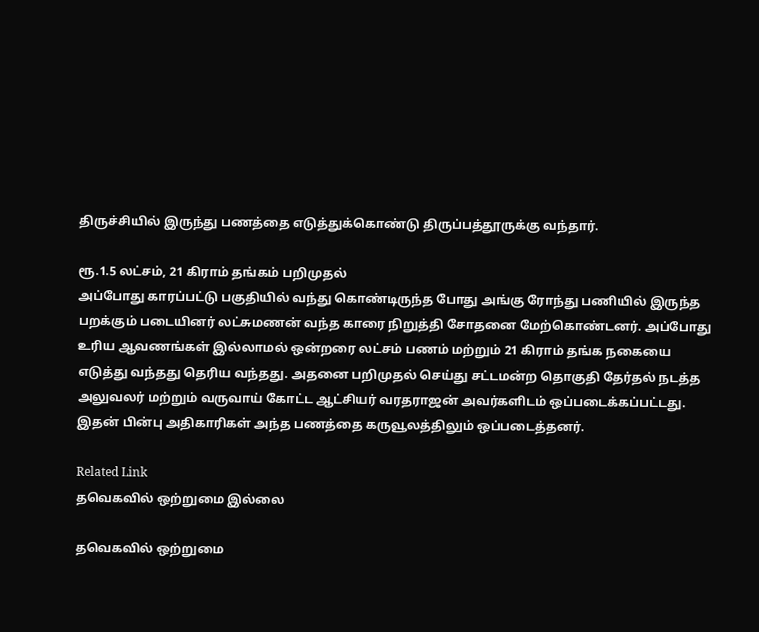திருச்சியில் இருந்து பணத்தை எடுத்துக்கொண்டு திருப்பத்தூருக்கு வந்தார்.

ரூ.1.5 லட்சம், 21 கிராம் தங்கம் பறிமுதல்
அப்போது காரப்பட்டு பகுதியில் வந்து கொண்டிருந்த போது அங்கு ரோந்து பணியில் இருந்த பறக்கும் படையினர் லட்சுமணன் வந்த காரை நிறுத்தி சோதனை மேற்கொண்டனர். அப்போது உரிய ஆவணங்கள் இல்லாமல் ஒன்றரை லட்சம் பணம் மற்றும் 21 கிராம் தங்க நகையை எடுத்து வந்தது தெரிய வந்தது. அதனை பறிமுதல் செய்து சட்டமன்ற தொகுதி தேர்தல் நடத்த அலுவலர் மற்றும் வருவாய் கோட்ட ஆட்சியர் வரதராஜன் அவர்களிடம் ஒப்படைக்கப்பட்டது. இதன் பின்பு அதிகாரிகள் அந்த பணத்தை கருவூலத்திலும் ஒப்படைத்தனர்.

Related Link
தவெகவில் ஒற்றுமை இல்லை

தவெகவில் ஒற்றுமை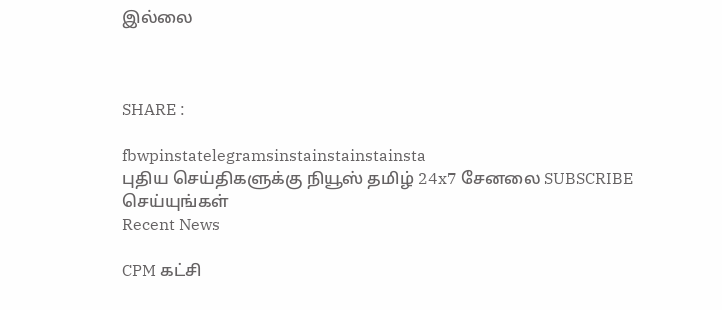இல்லை



SHARE :

fbwpinstatelegramsinstainstainstainsta
புதிய செய்திகளுக்கு நியூஸ் தமிழ் 24x7 சேனலை SUBSCRIBE செய்யுங்கள்
Recent News

CPM கட்சி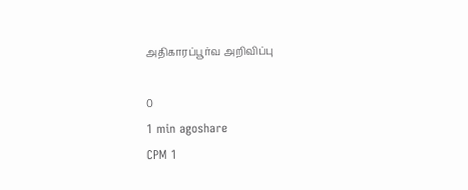அதிகாரப்பூர்வ அறிவிப்பு

0
1 min agoshare
CPM 1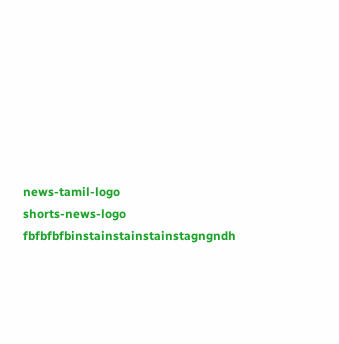news-tamil-logo
shorts-news-logo
fbfbfbfbinstainstainstainstagngndh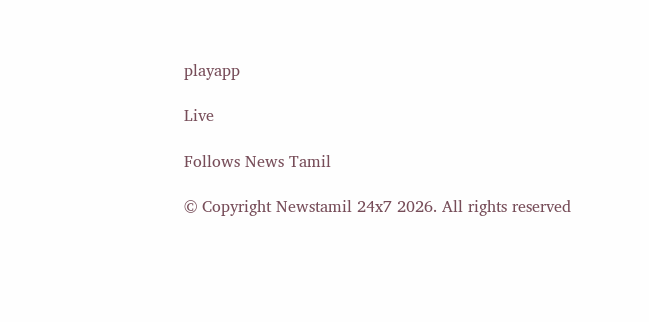playapp

Live

Follows News Tamil

© Copyright Newstamil 24x7 2026. All rights reserved